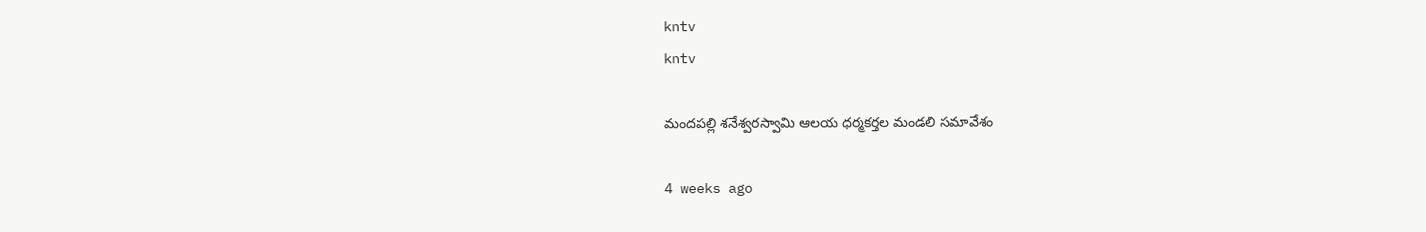kntv
kntv

మందపల్లి శనేశ్వరస్వామి ఆలయ ధర్మకర్తల మండలి సమావేశం

4 weeks ago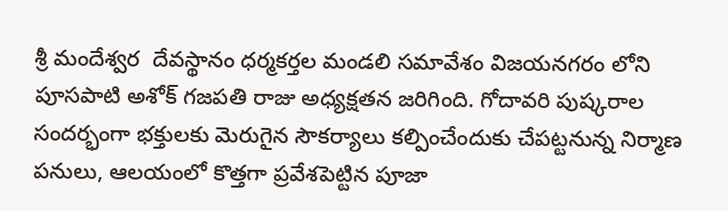శ్రీ మందేశ్వర  దేవస్థానం ధర్మకర్తల మండలి సమావేశం విజయనగరం లోని పూసపాటి అశోక్ గజపతి రాజు అధ్యక్షతన జరిగింది. గోదావరి పుష్కరాల సందర్భంగా భక్తులకు మెరుగైన సౌకర్యాలు కల్పించేందుకు చేపట్టనున్న నిర్మాణ పనులు, ఆలయంలో కొత్తగా ప్రవేశపెట్టిన పూజా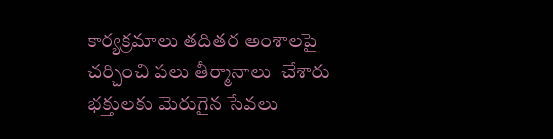కార్యక్రమాలు తదితర అంశాలపై చర్చించి పలు తీర్మానాలు  చేశారు భక్తులకు మెరుగైన సేవలు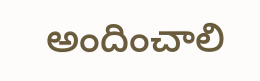అందించాలి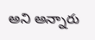అని అన్నారు